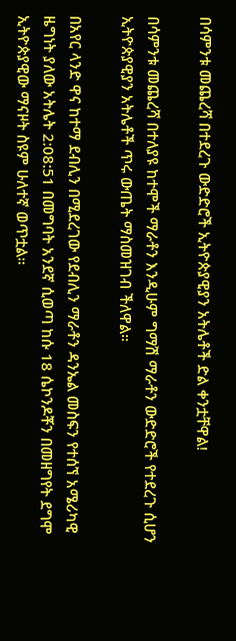በሳምንቱ መጨረሻ በተደረጉ ውድድሮች ኢትዮጵያዊያን አትሌቶች ድል ቀንቷቸዋል!

በሳምንቱ መጨረሻ በተለያዩ ከተሞች ማራቶን እንዲሁም ግማሽ ማራቶን ውድድሮች የተደረጉ ሲሆን ኢትዮጵያዊያን አትሌቶች ጥሩ ውጤት ማስመዝገብ ችለዋል።

በአየር ላንድ ዋና ከተማ ደብሊን በሚደረገው የደብሊን ማራቶን ዳንኤል መስፍን የተሰኘ አሜሪካዊ ዜግነት ያለው አትሌት 2:08:51 በመግባት አንደኛ ሲወጣ ከሱ 18 ሴኮንዶቾን በመዘግየት ደግሞ ኢትዮጵያዊው ማናዞት ስዩም ሁለተኛ ወጥቷል።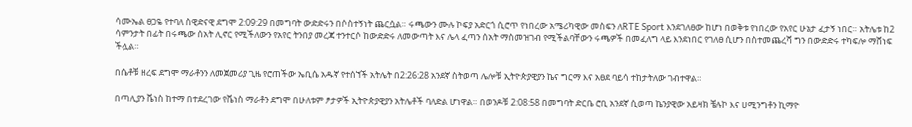ሳሙኤል ፀጋዬ የተባለ ስዊድናዊ ደግሞ 2:09:29 በመግባት ውድድሩን በሶስተኝነት ጨርሷል። ሩጫውን ሙሉ ኮፍያ አድርጎ ሲሮጥ የነበረው አሜሪካዊው መስፍን ለRTE Sport እንደገለፀው ከሆነ በወቅቱ የነበረው የአየር ሁኔታ ፈታኝ ነበር። አትሌቱ ከ2 ሳምንታት በፊት በሩጫው ሰአት ሊኖር የሚችለውን የአየር ትንበያ መረጃ ተንተርሶ ከውድድሩ ለመውጣት እና ሌላ ፈጣን ሰአት ማስመዝገብ የሚችልባቸውን ሩጫዎች በመፈለግ ላይ እንደነበር የገለፀ ሲሆን በስተመጨረሻ ግን በውድድሩ ተካፍሎ ማሸነፍ ችሏል።

በሴቶቹ ዘረፍ ደግሞ ማራቶንን ለመጀመሪያ ጊዜ የሮጠችው ኤቢሴ አዱኛ የተሰኘች አትሌት በ2:26:28 አንደኛ ስትወጣ ሌሎቹ ኢትዮጵያዊያን ኬና ግርማ እና አፀደ ባይሳ ተከታትለው ገብተዋል።

በጣሊያን ቬነስ ከተማ በተደረገው የቬነስ ማራቶን ደግሞ በሁለቱም ፆታዎች ኢትዮጵያዊያን አትሌቶች ባለድል ሆነዋል። በወንዶቹ 2:08:58 በመግባት ድርቤ ሮቢ አንደኛ ሲወጣ ኬንያዊው አይዛክ ቼሉኮ እና ሀሚንግቶን ኪማዮ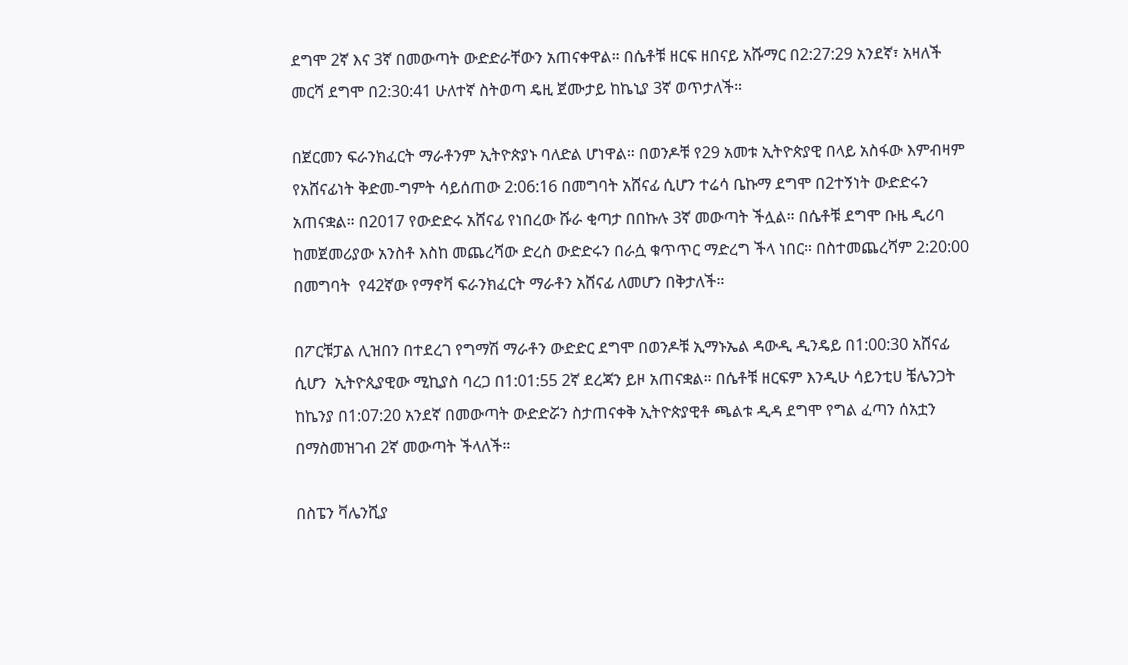ደግሞ 2ኛ እና 3ኛ በመውጣት ውድድራቸውን አጠናቀዋል። በሴቶቹ ዘርፍ ዘበናይ አሹማር በ2:27:29 አንደኛ፣ አዛለች መርሻ ደግሞ በ2:30:41 ሁለተኛ ስትወጣ ዴዚ ጀሙታይ ከኬኒያ 3ኛ ወጥታለች።

በጀርመን ፍራንክፈርት ማራቶንም ኢትዮጵያኑ ባለድል ሆነዋል። በወንዶቹ የ29 አመቱ ኢትዮጵያዊ በላይ አስፋው እምብዛም የአሸናፊነት ቅድመ-ግምት ሳይሰጠው 2:06:16 በመግባት አሸናፊ ሲሆን ተሬሳ ቤኩማ ደግሞ በ2ተኝነት ውድድሩን አጠናቋል። በ2017 የውድድሩ አሸናፊ የነበረው ሹራ ቂጣታ በበኩሉ 3ኛ መውጣት ችሏል። በሴቶቹ ደግሞ ቡዜ ዲሪባ ከመጀመሪያው አንስቶ እስከ መጨረሻው ድረስ ውድድሩን በራሷ ቁጥጥር ማድረግ ችላ ነበር። በስተመጨረሻም 2:20:00 በመግባት  የ42ኛው የማኖቫ ፍራንክፈርት ማራቶን አሸናፊ ለመሆን በቅታለች።

በፖርቹፓል ሊዝበን በተደረገ የግማሽ ማራቶን ውድድር ደግሞ በወንዶቹ ኢማኑኤል ዳውዲ ዲንዴይ በ1:00:30 አሸናፊ ሲሆን  ኢትዮጲያዊው ሚኪያስ ባረጋ በ1:01:55 2ኛ ደረጃን ይዞ አጠናቋል። በሴቶቹ ዘርፍም እንዲሁ ሳይንቲሀ ቼሌንጋት ከኬንያ በ1:07:20 አንደኛ በመውጣት ውድድሯን ስታጠናቀቅ ኢትዮጵያዊቶ ጫልቱ ዲዳ ደግሞ የግል ፈጣን ሰአቷን በማስመዝገብ 2ኛ መውጣት ችላለች።

በስፔን ቫሌንሺያ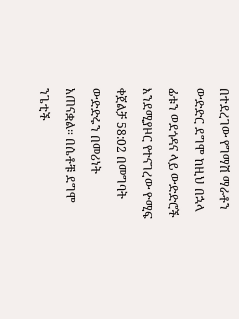በተደረገው የግማሽ ማራቶን ውድድር ደግሞ ከዚህ በኋላ ፊቱን ወደጎዳና ላይ ውድድሮች እንደሚያዞር የተናገረው ዮሚፍ ቀጀልቻ 58:02 በመግባት ውድድሩን በመሪነት አጠናቋል። በሴቶቹ ደግሞ ንጌቲች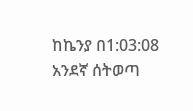ከኬንያ በ1:03:08 አንደኛ ሰትወጣ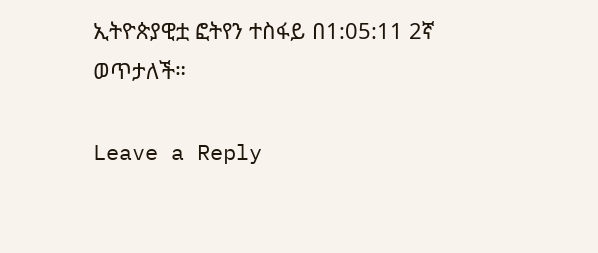ኢትዮጵያዊቷ ፎትየን ተስፋይ በ1:05:11 2ኛ ወጥታለች።

Leave a Reply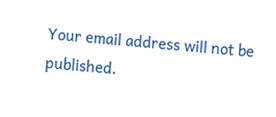Your email address will not be published.